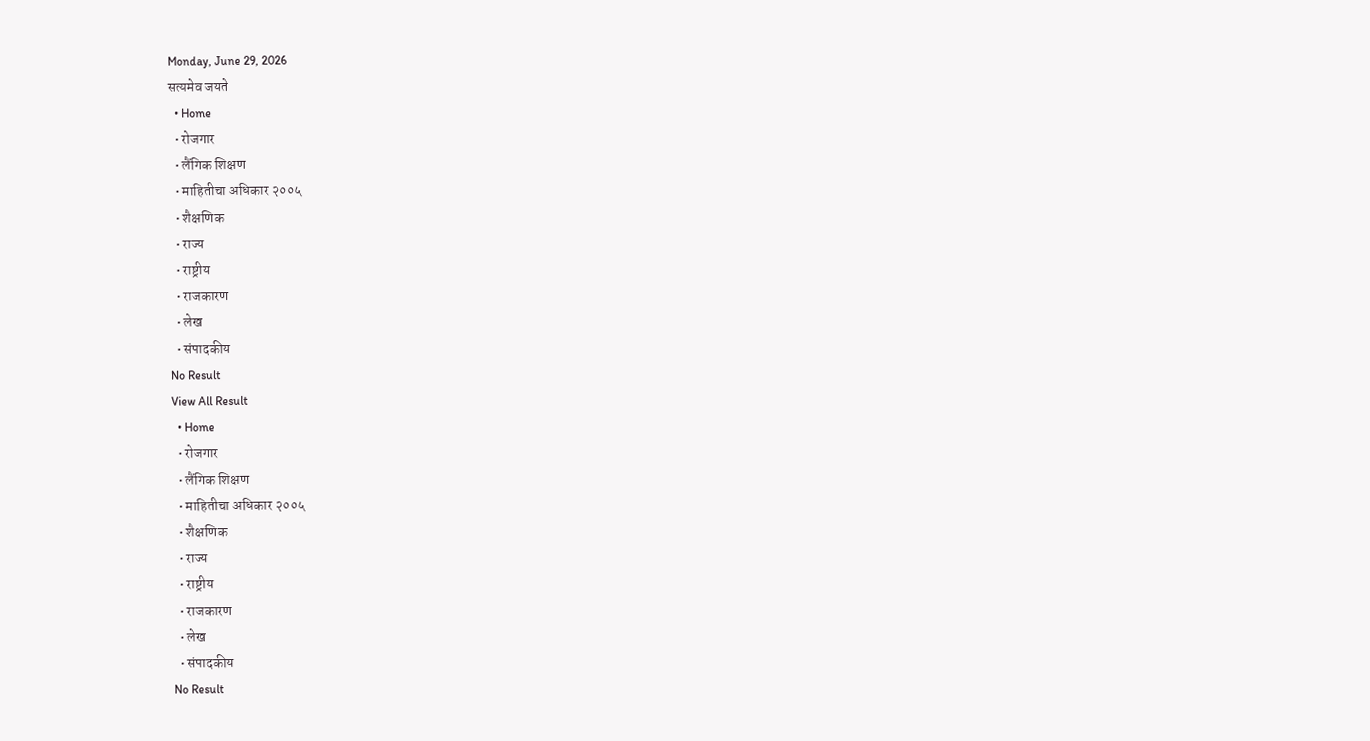Monday, June 29, 2026
सत्यमेव जयते
  • Home
  • रोजगार
  • लैंगिक शिक्षण
  • माहितीचा अधिकार २००५
  • शैक्षणिक
  • राज्य
  • राष्ट्रीय
  • राजकारण
  • लेख
  • संपादकीय
No Result
View All Result
  • Home
  • रोजगार
  • लैंगिक शिक्षण
  • माहितीचा अधिकार २००५
  • शैक्षणिक
  • राज्य
  • राष्ट्रीय
  • राजकारण
  • लेख
  • संपादकीय
No Result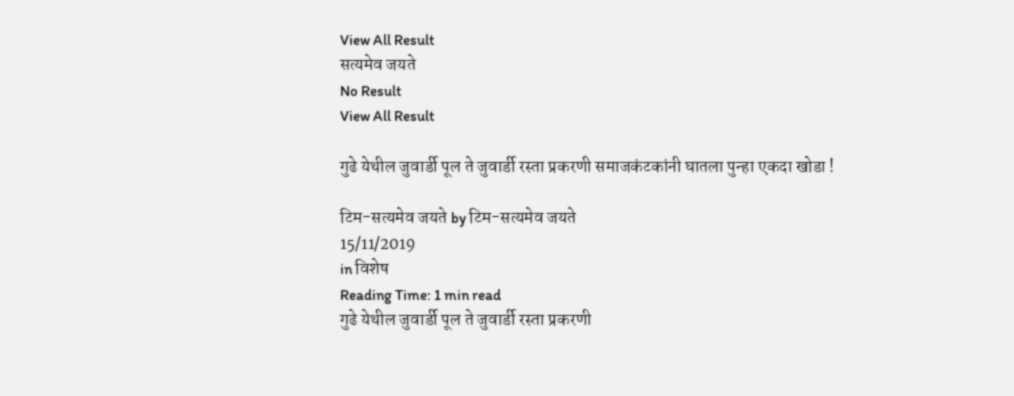View All Result
सत्यमेव जयते
No Result
View All Result

गुढे येथील जुवार्डी पूल ते जुवार्डी रस्ता प्रकरणी समाजकंटकांनी घातला पुन्हा एकदा खोडा !

टिम-सत्यमेव जयते by टिम-सत्यमेव जयते
15/11/2019
in विशेष
Reading Time: 1 min read
गुढे येथील जुवार्डी पूल ते जुवार्डी रस्ता प्रकरणी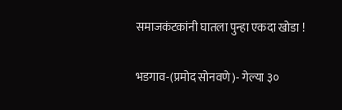समाजकंटकांनी घातला पुन्हा एकदा खोडा !

भडगाव-(प्रमोद सोनवणे)- गेल्या ३०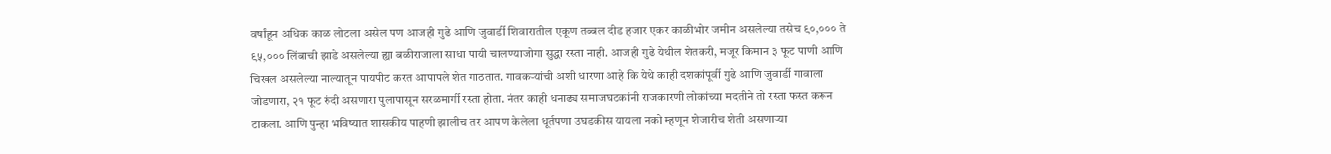वर्षांहून अधिक काळ लोटला असेल पण आजही गुढे आणि जुवार्डी शिवारातील एकूण तब्बल दीड हजार एकर काळीभोर जमीन असलेल्या तसेच ९०,००० ते ९५,००० लिंबाची झाडे असलेल्या ह्या बळीराजाला साधा पायी चालण्याजोगा सुद्धा रस्ता नाही. आजही गुढे येथील शेतकरी, मजूर किमान ३ फूट पाणी आणि चिखल असलेल्या नाल्यातून पायपीट करत आपापले शेत गाठतात. गावकऱ्यांची अशी धारणा आहे कि येथे काही दशकांपूर्वी गुढे आणि जुवार्डी गावाला जोडणारा, २१ फूट रुंदी असणारा पुलापासून सरळमार्गी रस्ता होता. नंतर काही धनाढ्य समाजघटकांनी राजकारणी लोकांच्या मदतीने तो रस्ता फस्त करून टाकला. आणि पुन्हा भविष्यात शासकीय पाहणी झालीच तर आपण केलेला धूर्तपणा उघडकीस यायला नको म्हणून शेजारीच शेती असणाऱ्या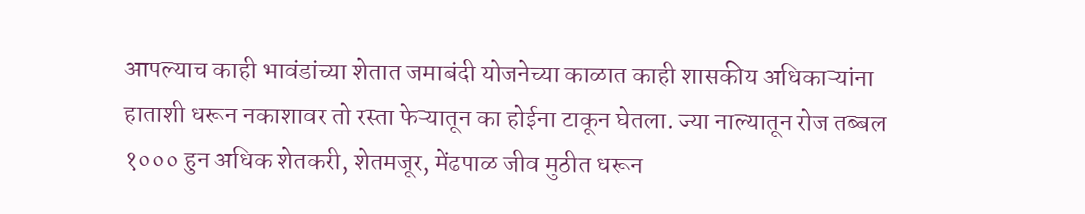आपल्याच काही भावंडांच्या शेतात जमाबंदी योजनेच्या काळात काही शासकीय अधिकाऱ्यांना हाताशी धरून नकाशावर तो रस्ता फेऱ्यातून का होईना टाकून घेतला. ज्या नाल्यातून रोज तब्बल १००० हुन अधिक शेतकरी, शेतमजूर, मेंढपाळ जीव मुठीत धरून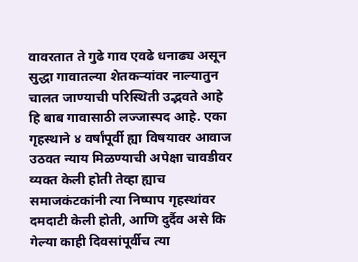वावरतात ते गुढे गाव एवढे धनाढ्य असून सुद्धा गावातल्या शेतकऱ्यांवर नाल्यातुन चालत जाण्याची परिस्थिती उद्भवते आहे हि बाब गावासाठी लज्जास्पद आहे. एका गृहस्थाने ४ वर्षांपूर्वी ह्या विषयावर आवाज उठवत न्याय मिळण्याची अपेक्षा चावडीवर व्यक्त केली होती तेव्हा ह्याच समाजकंटकांनी त्या निष्पाप गृहस्थांवर दमदाटी केली होती, आणि दुर्दैव असे कि गेल्या काही दिवसांपूर्वीच त्या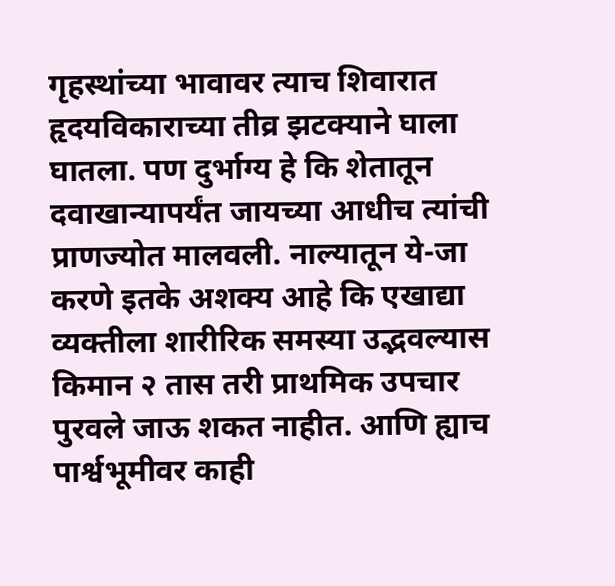गृहस्थांच्या भावावर त्याच शिवारात हृदयविकाराच्या तीव्र झटक्याने घाला घातला. पण दुर्भाग्य हे कि शेतातून दवाखान्यापर्यंत जायच्या आधीच त्यांची प्राणज्योत मालवली. नाल्यातून ये-जा करणे इतके अशक्य आहे कि एखाद्या व्यक्तीला शारीरिक समस्या उद्भवल्यास किमान २ तास तरी प्राथमिक उपचार पुरवले जाऊ शकत नाहीत. आणि ह्याच पार्श्वभूमीवर काही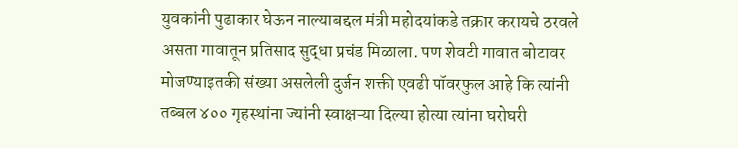युवकांनी पुढाकार घेऊन नाल्याबद्दल मंत्री महोदयांकडे तक्रार करायचे ठरवले असता गावातून प्रतिसाद सुद्धा प्रचंड मिळाला. पण शेवटी गावात बोटावर मोजण्याइतकी संख्या असलेली दुर्जन शक्ती एवढी पॉवरफुल आहे कि त्यांनी तब्बल ४०० गृहस्थांना ज्यांनी स्वाक्षऱ्या दिल्या होत्या त्यांना घरोघरी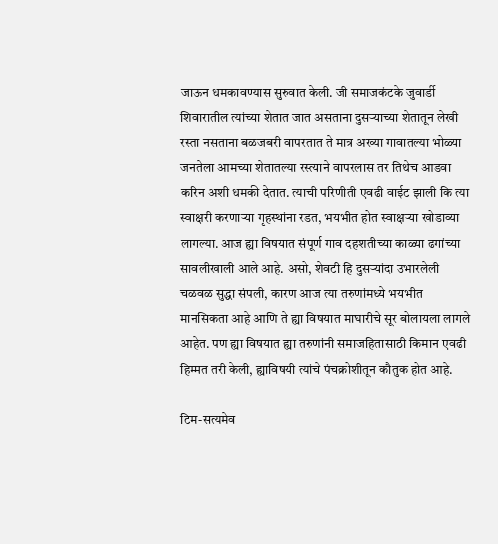जाऊन धमकावण्यास सुरुवात केली. जी समाजकंटके जुवार्डी शिवारातील त्यांच्या शेतात जात असताना दुसऱ्याच्या शेतातून लेखी रस्ता नसताना बळजबरी वापरतात ते मात्र अख्या गावातल्या भोळ्या जनतेला आमच्या शेतातल्या रस्त्याने वापरलास तर तिथेच आडवा करिन अशी धमकी देतात. त्याची परिणीती एवढी वाईट झाली कि त्या स्वाक्षरी करणाऱ्या गृहस्थांना रडत, भयभीत होत स्वाक्षऱ्या खोडाव्या लागल्या. आज ह्या विषयात संपूर्ण गाव दहशतीच्या काळ्या ढगांच्या सावलीखाली आले आहे. असो, शेवटी हि दुसऱ्यांदा उभारलेली चळवळ सुद्धा संपली, कारण आज त्या तरुणांमध्ये भयभीत मानसिकता आहे आणि ते ह्या विषयात माघारीचे सूर बोलायला लागले आहेत. पण ह्या विषयात ह्या तरुणांनी समाजहितासाठी किमान एवढी हिम्मत तरी केली, ह्याविषयी त्यांचे पंचक्रोशीतून कौतुक होत आहे.

टिम-सत्यमेव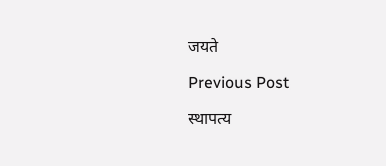जयते

Previous Post

स्थापत्य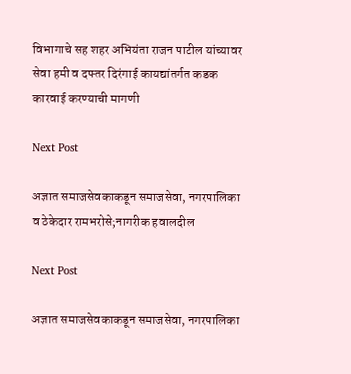विभागाचे सह शहर अभियंता राजन पाटील यांच्यावर सेवा हमी व दफ्तर दिरंगाई कायद्यांतर्गत कडक कारवाई करण्याची मागणी

Next Post

अज्ञात समाजसेवकाकडून समाजसेवा, नगरपालिका व ठेकेदार रामभरोसे;नागरीक हवालदील

Next Post

अज्ञात समाजसेवकाकडून समाजसेवा, नगरपालिका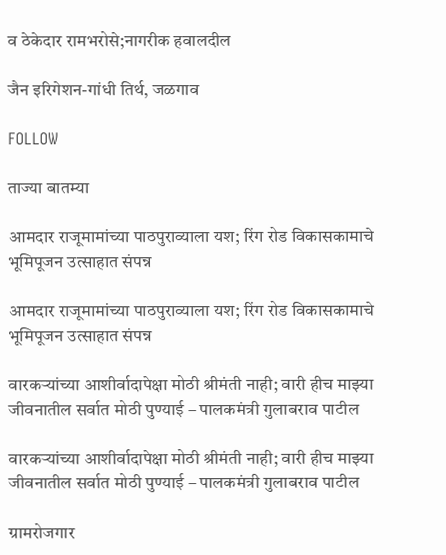व ठेकेदार रामभरोसे;नागरीक हवालदील

जैन इरिगेशन-गांधी तिर्थ, जळगाव

FOLLOW

ताज्या बातम्या

आमदार राजूमामांच्या पाठपुराव्याला यश; रिंग रोड विकासकामाचे भूमिपूजन उत्साहात संपन्न

आमदार राजूमामांच्या पाठपुराव्याला यश; रिंग रोड विकासकामाचे भूमिपूजन उत्साहात संपन्न

वारकऱ्यांच्या आशीर्वादापेक्षा मोठी श्रीमंती नाही; वारी हीच माझ्या जीवनातील सर्वात मोठी पुण्याई – पालकमंत्री गुलाबराव पाटील

वारकऱ्यांच्या आशीर्वादापेक्षा मोठी श्रीमंती नाही; वारी हीच माझ्या जीवनातील सर्वात मोठी पुण्याई – पालकमंत्री गुलाबराव पाटील

ग्रामरोजगार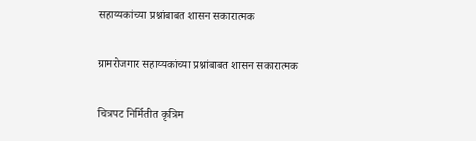सहाय्यकांच्या प्रश्नांबाबत शासन सकारात्मक

ग्रामरोजगार सहाय्यकांच्या प्रश्नांबाबत शासन सकारात्मक

चित्रपट निर्मितीत कृत्रिम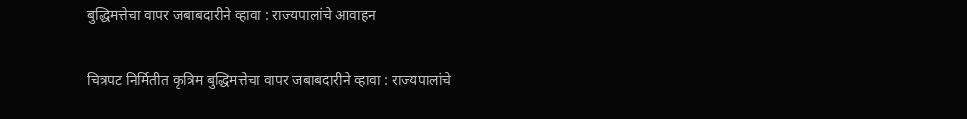बुद्धिमत्तेचा वापर जबाबदारीने व्हावा : राज्यपालांचे आवाहन

चित्रपट निर्मितीत कृत्रिम बुद्धिमत्तेचा वापर जबाबदारीने व्हावा : राज्यपालांचे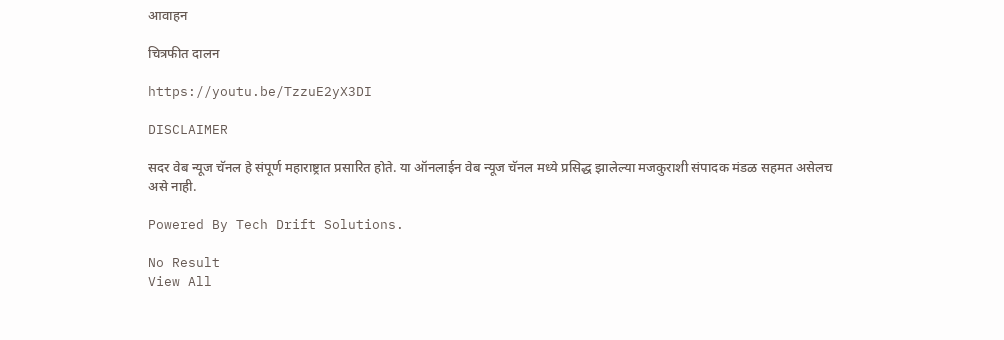आवाहन

चित्रफीत दालन

https://youtu.be/TzzuE2yX3DI

DISCLAIMER

सदर वेब न्यूज चॅनल हे संपूर्ण महाराष्ट्रात प्रसारित होते. या ऑनलाईन वेब न्यूज चॅनल मध्ये प्रसिद्ध झालेल्या मजकुराशी संपादक मंडळ सहमत असेलच असे नाही.

Powered By Tech Drift Solutions.

No Result
View All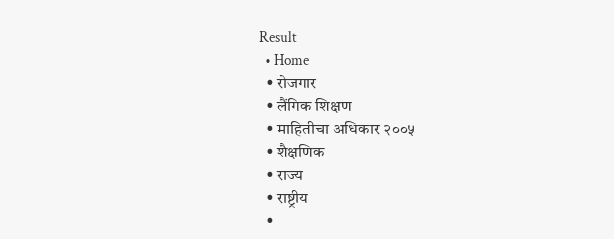Result
  • Home
  • रोजगार
  • लैंगिक शिक्षण
  • माहितीचा अधिकार २००५
  • शैक्षणिक
  • राज्य
  • राष्ट्रीय
  •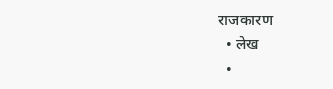राजकारण
  • लेख
  •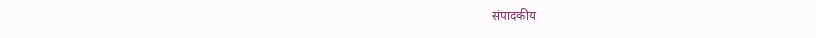संपादकीय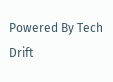Powered By Tech Drift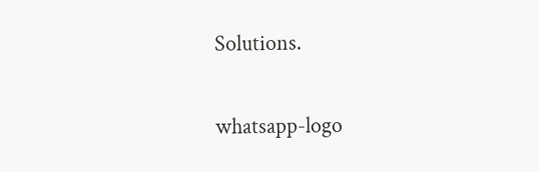Solutions.

whatsapp-logo